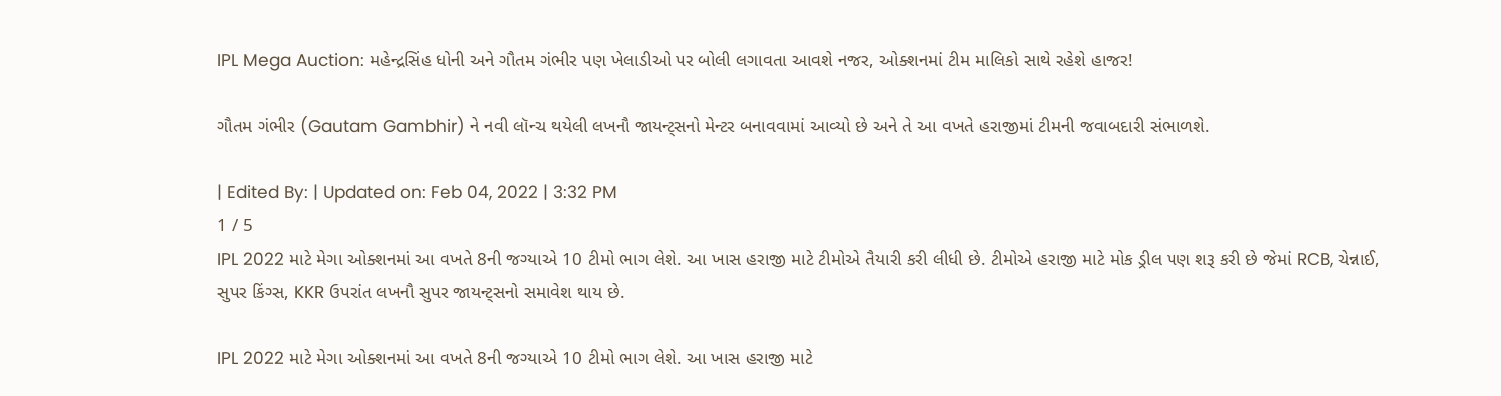IPL Mega Auction: મહેન્દ્રસિંહ ધોની અને ગૌતમ ગંભીર પણ ખેલાડીઓ પર બોલી લગાવતા આવશે નજર, ઓક્શનમાં ટીમ માલિકો સાથે રહેશે હાજર!

ગૌતમ ગંભીર (Gautam Gambhir) ને નવી લૉન્ચ થયેલી લખનૌ જાયન્ટ્સનો મેન્ટર બનાવવામાં આવ્યો છે અને તે આ વખતે હરાજીમાં ટીમની જવાબદારી સંભાળશે.

| Edited By: | Updated on: Feb 04, 2022 | 3:32 PM
1 / 5
IPL 2022 માટે મેગા ઓક્શનમાં આ વખતે 8ની જગ્યાએ 10 ટીમો ભાગ લેશે. આ ખાસ હરાજી માટે ટીમોએ તૈયારી કરી લીધી છે. ટીમોએ હરાજી માટે મોક ડ્રીલ પણ શરૂ કરી છે જેમાં RCB, ચેન્નાઈ, સુપર કિંગ્સ, KKR ઉપરાંત લખનૌ સુપર જાયન્ટ્સનો સમાવેશ થાય છે.

IPL 2022 માટે મેગા ઓક્શનમાં આ વખતે 8ની જગ્યાએ 10 ટીમો ભાગ લેશે. આ ખાસ હરાજી માટે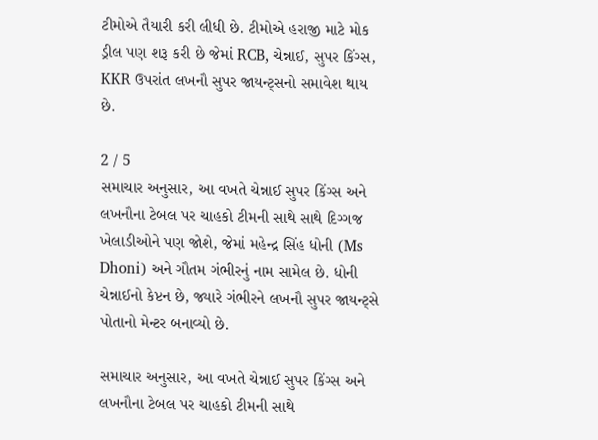ટીમોએ તૈયારી કરી લીધી છે. ટીમોએ હરાજી માટે મોક ડ્રીલ પણ શરૂ કરી છે જેમાં RCB, ચેન્નાઈ, સુપર કિંગ્સ, KKR ઉપરાંત લખનૌ સુપર જાયન્ટ્સનો સમાવેશ થાય છે.

2 / 5
સમાચાર અનુસાર, આ વખતે ચેન્નાઈ સુપર કિંગ્સ અને લખનૌના ટેબલ પર ચાહકો ટીમની સાથે સાથે દિગ્ગજ ખેલાડીઓને પણ જોશે, જેમાં મહેન્દ્ર સિંહ ધોની (Ms Dhoni) અને ગૌતમ ગંભીરનું નામ સામેલ છે. ધોની ચેન્નાઈનો કેપ્ટન છે, જ્યારે ગંભીરને લખનૌ સુપર જાયન્ટ્સે પોતાનો મેન્ટર બનાવ્યો છે.

સમાચાર અનુસાર, આ વખતે ચેન્નાઈ સુપર કિંગ્સ અને લખનૌના ટેબલ પર ચાહકો ટીમની સાથે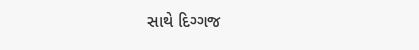સાથે દિગ્ગજ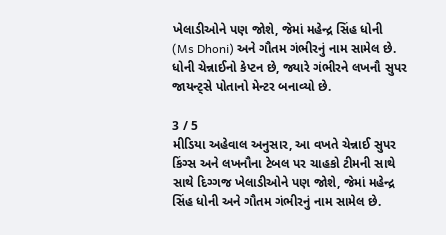ખેલાડીઓને પણ જોશે, જેમાં મહેન્દ્ર સિંહ ધોની (Ms Dhoni) અને ગૌતમ ગંભીરનું નામ સામેલ છે. ધોની ચેન્નાઈનો કેપ્ટન છે, જ્યારે ગંભીરને લખનૌ સુપર જાયન્ટ્સે પોતાનો મેન્ટર બનાવ્યો છે.

3 / 5
મીડિયા અહેવાલ અનુસાર, આ વખતે ચેન્નાઈ સુપર કિંગ્સ અને લખનૌના ટેબલ પર ચાહકો ટીમની સાથે સાથે દિગ્ગજ ખેલાડીઓને પણ જોશે, જેમાં મહેન્દ્ર સિંહ ધોની અને ગૌતમ ગંભીરનું નામ સામેલ છે.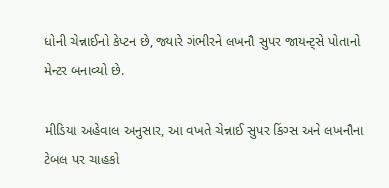ધોની ચેન્નાઈનો કેપ્ટન છે, જ્યારે ગંભીરને લખનૌ સુપર જાયન્ટ્સે પોતાનો મેન્ટર બનાવ્યો છે.

મીડિયા અહેવાલ અનુસાર, આ વખતે ચેન્નાઈ સુપર કિંગ્સ અને લખનૌના ટેબલ પર ચાહકો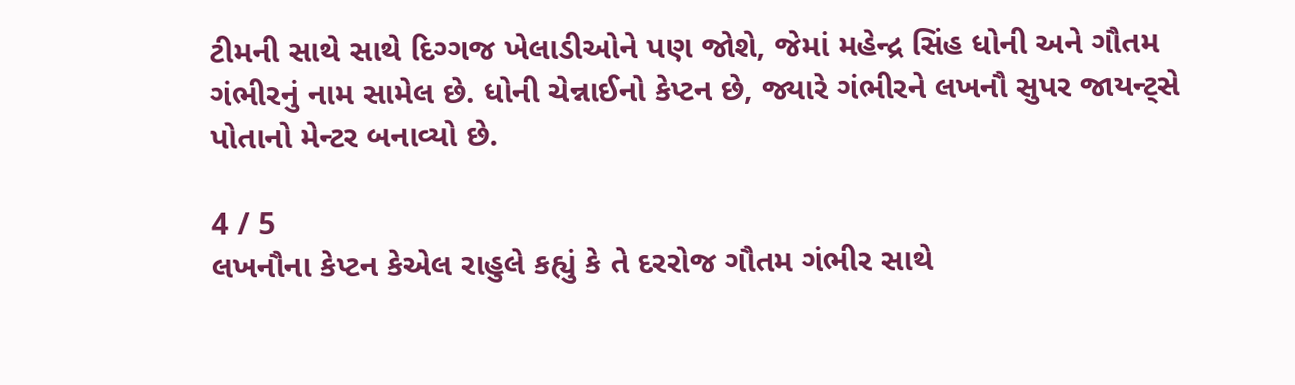ટીમની સાથે સાથે દિગ્ગજ ખેલાડીઓને પણ જોશે, જેમાં મહેન્દ્ર સિંહ ધોની અને ગૌતમ ગંભીરનું નામ સામેલ છે. ધોની ચેન્નાઈનો કેપ્ટન છે, જ્યારે ગંભીરને લખનૌ સુપર જાયન્ટ્સે પોતાનો મેન્ટર બનાવ્યો છે.

4 / 5
લખનૌના કેપ્ટન કેએલ રાહુલે કહ્યું કે તે દરરોજ ગૌતમ ગંભીર સાથે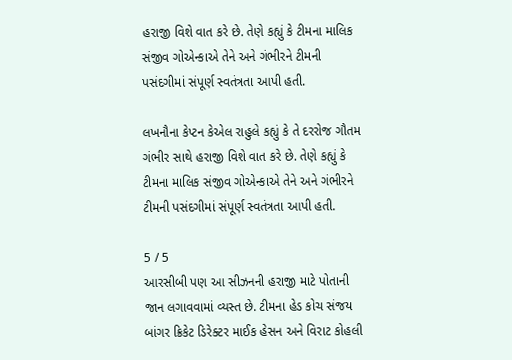હરાજી વિશે વાત કરે છે. તેણે કહ્યું કે ટીમના માલિક સંજીવ ગોએન્કાએ તેને અને ગંભીરને ટીમની પસંદગીમાં સંપૂર્ણ સ્વતંત્રતા આપી હતી.

લખનૌના કેપ્ટન કેએલ રાહુલે કહ્યું કે તે દરરોજ ગૌતમ ગંભીર સાથે હરાજી વિશે વાત કરે છે. તેણે કહ્યું કે ટીમના માલિક સંજીવ ગોએન્કાએ તેને અને ગંભીરને ટીમની પસંદગીમાં સંપૂર્ણ સ્વતંત્રતા આપી હતી.

5 / 5
આરસીબી પણ આ સીઝનની હરાજી માટે પોતાની જાન લગાવવામાં વ્યસ્ત છે. ટીમના હેડ કોચ સંજય બાંગર ક્રિકેટ ડિરેક્ટર માઈક હેસન અને વિરાટ કોહલી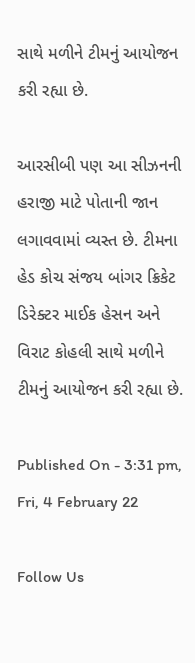સાથે મળીને ટીમનું આયોજન કરી રહ્યા છે.

આરસીબી પણ આ સીઝનની હરાજી માટે પોતાની જાન લગાવવામાં વ્યસ્ત છે. ટીમના હેડ કોચ સંજય બાંગર ક્રિકેટ ડિરેક્ટર માઈક હેસન અને વિરાટ કોહલી સાથે મળીને ટીમનું આયોજન કરી રહ્યા છે.

Published On - 3:31 pm, Fri, 4 February 22

Follow Us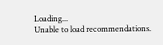Loading...
Unable to load recommendations.